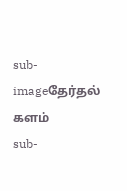sub-imageதேர்தல் களம்
sub-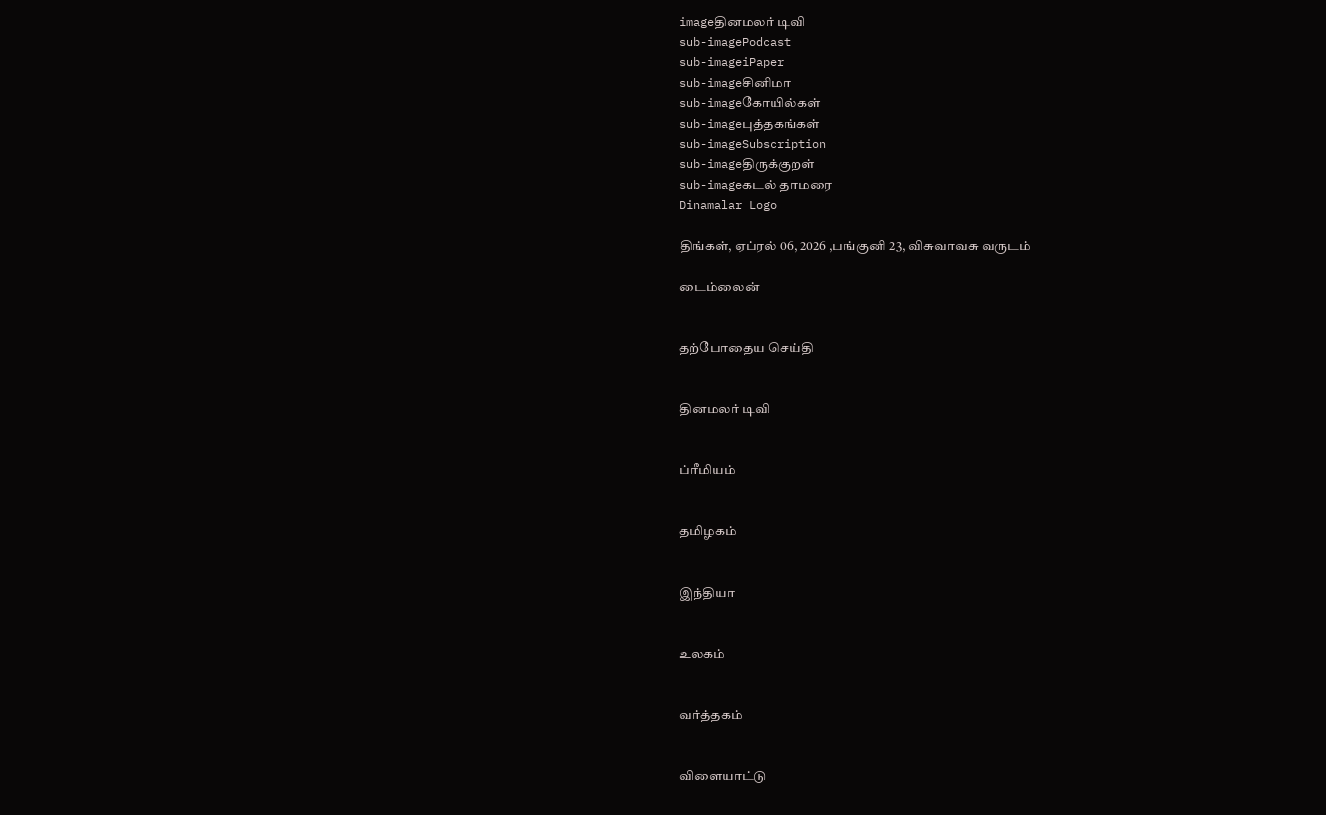imageதினமலர் டிவி
sub-imagePodcast
sub-imageiPaper
sub-imageசினிமா
sub-imageகோயில்கள்
sub-imageபுத்தகங்கள்
sub-imageSubscription
sub-imageதிருக்குறள்
sub-imageகடல் தாமரை
Dinamalar Logo

திங்கள், ஏப்ரல் 06, 2026 ,பங்குனி 23, விசுவாவசு வருடம்

டைம்லைன்


தற்போதைய செய்தி


தினமலர் டிவி


ப்ரீமியம்


தமிழகம்


இந்தியா


உலகம்


வர்த்தகம்


விளையாட்டு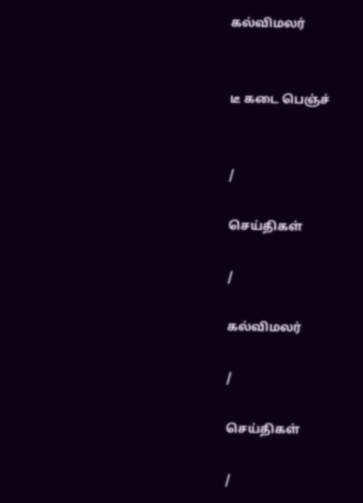கல்விமலர்


டீ கடை பெஞ்ச்


/

செய்திகள்

/

கல்விமலர்

/

செய்திகள்

/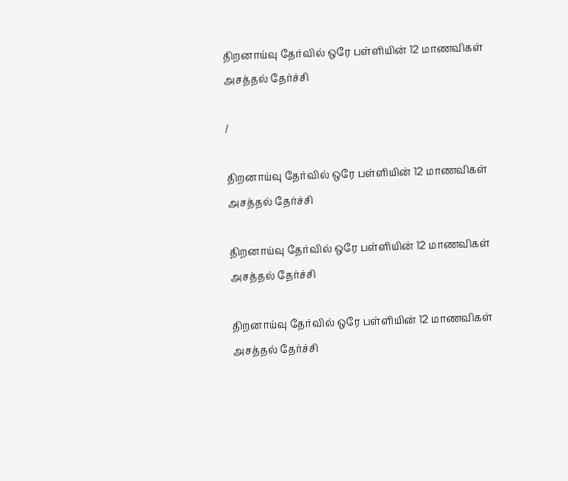திறனாய்வு தேர்வில் ஒரே பள்ளியின் 12 மாணவிகள் அசத்தல் தேர்ச்சி

/

திறனாய்வு தேர்வில் ஒரே பள்ளியின் 12 மாணவிகள் அசத்தல் தேர்ச்சி

திறனாய்வு தேர்வில் ஒரே பள்ளியின் 12 மாணவிகள் அசத்தல் தேர்ச்சி

திறனாய்வு தேர்வில் ஒரே பள்ளியின் 12 மாணவிகள் அசத்தல் தேர்ச்சி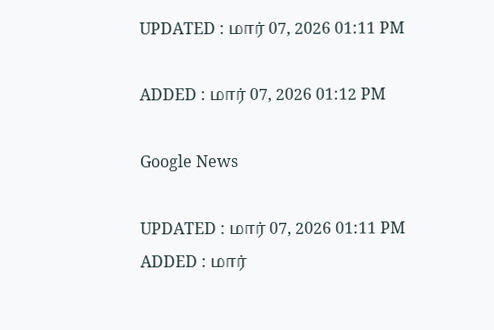UPDATED : மார் 07, 2026 01:11 PM

ADDED : மார் 07, 2026 01:12 PM

Google News

UPDATED : மார் 07, 2026 01:11 PM ADDED : மார்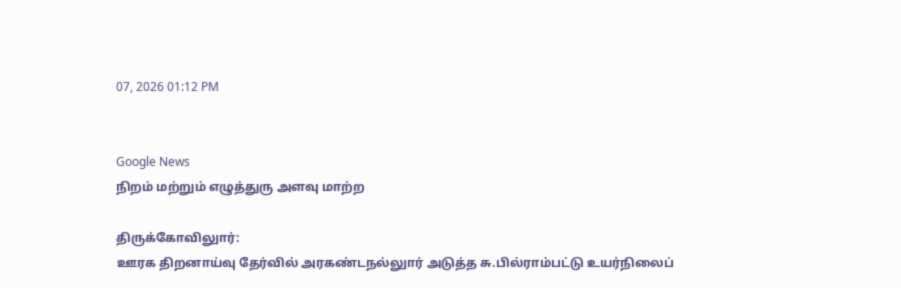07, 2026 01:12 PM


Google News
நிறம் மற்றும் எழுத்துரு அளவு மாற்ற

திருக்கோவிலுார்:
ஊரக திறனாய்வு தேர்வில் அரகண்டநல்லுார் அடுத்த சு.பில்ராம்பட்டு உயர்நிலைப்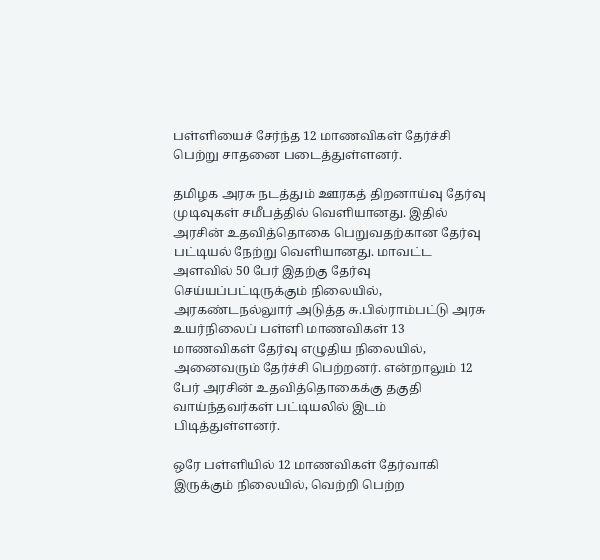பள்ளியைச் சேர்ந்த 12 மாணவிகள் தேர்ச்சி பெற்று சாதனை படைத்துள்ளனர்.

தமிழக அரசு நடத்தும் ஊரகத் திறனாய்வு தேர்வு முடிவுகள் சமீபத்தில் வெளியானது. இதில் அரசின் உதவித்தொகை பெறுவதற்கான தேர்வு பட்டியல் நேற்று வெளியானது. மாவட்ட அளவில் 50 பேர் இதற்கு தேர்வு செய்யப்பட்டிருக்கும் நிலையில், அரகண்டநல்லுார் அடுத்த சு.பில்ராம்பட்டு அரசு உயர்நிலைப் பள்ளி மாணவிகள் 13 மாணவிகள் தேர்வு எழுதிய நிலையில், அனைவரும் தேர்ச்சி பெற்றனர். என்றாலும் 12 பேர் அரசின் உதவித்தொகைக்கு தகுதி வாய்ந்தவர்கள் பட்டியலில் இடம் பிடித்துள்ளனர்.

ஒரே பள்ளியில் 12 மாணவிகள் தேர்வாகி இருக்கும் நிலையில், வெற்றி பெற்ற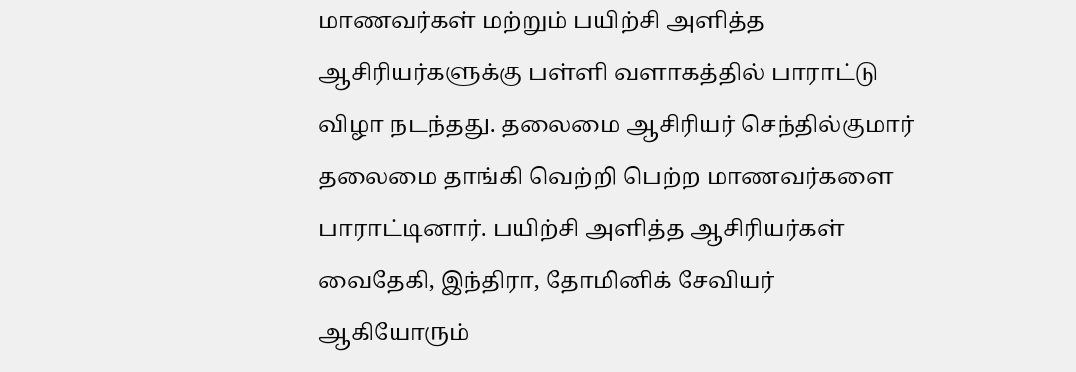மாணவர்கள் மற்றும் பயிற்சி அளித்த ஆசிரியர்களுக்கு பள்ளி வளாகத்தில் பாராட்டு விழா நடந்தது. தலைமை ஆசிரியர் செந்தில்குமார் தலைமை தாங்கி வெற்றி பெற்ற மாணவர்களை பாராட்டினார். பயிற்சி அளித்த ஆசிரியர்கள் வைதேகி, இந்திரா, தோமினிக் சேவியர் ஆகியோரும்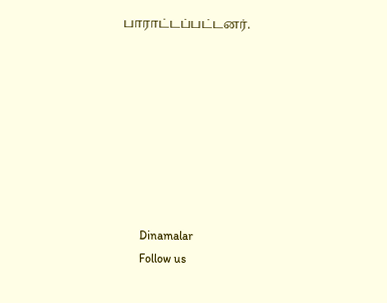பாராட்டப்பட்டனர்.








      Dinamalar
      Follow us